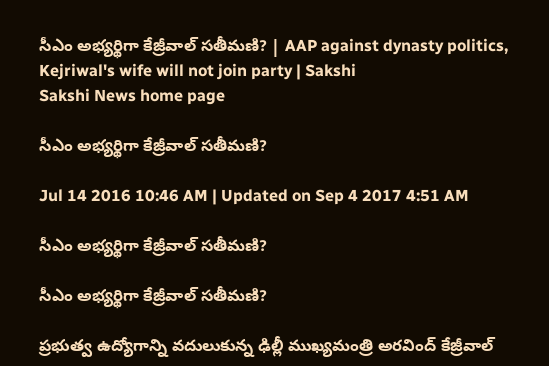సీఎం అభ్యర్థిగా కేజ్రీవాల్ సతీమణి? | AAP against dynasty politics, Kejriwal's wife will not join party | Sakshi
Sakshi News home page

సీఎం అభ్యర్థిగా కేజ్రీవాల్ సతీమణి?

Jul 14 2016 10:46 AM | Updated on Sep 4 2017 4:51 AM

సీఎం అభ్యర్థిగా కేజ్రీవాల్ సతీమణి?

సీఎం అభ్యర్థిగా కేజ్రీవాల్ సతీమణి?

ప్రభుత్వ ఉద్యోగాన్ని వదులుకున్న ఢిల్లీ ముఖ్యమంత్రి అరవింద్ కేజ్రీవాల్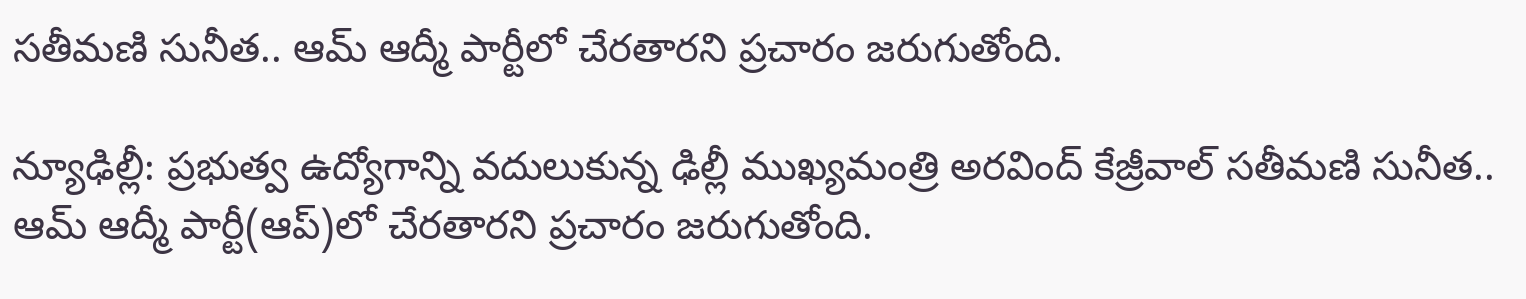సతీమణి సునీత.. ఆమ్ ఆద్మీ పార్టీలో చేరతారని ప్రచారం జరుగుతోంది.

న్యూఢిల్లీ: ప్రభుత్వ ఉద్యోగాన్ని వదులుకున్న ఢిల్లీ ముఖ్యమంత్రి అరవింద్ కేజ్రీవాల్ సతీమణి సునీత.. ఆమ్ ఆద్మీ పార్టీ(ఆప్)లో చేరతారని ప్రచారం జరుగుతోంది.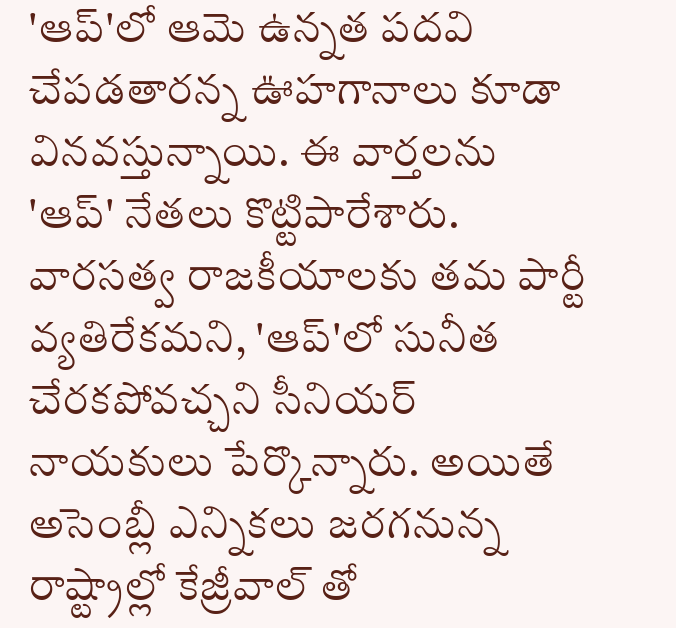'ఆప్'లో ఆమె ఉన్నత పదవి చేపడతారన్న ఊహగానాలు కూడా వినవస్తున్నాయి. ఈ వార్తలను 'ఆప్' నేతలు కొట్టిపారేశారు. వారసత్వ రాజకీయాలకు తమ పార్టీ వ్యతిరేకమని, 'ఆప్'లో సునీత చేరకపోవచ్చని సీనియర్ నాయకులు పేర్కొన్నారు. అయితే అసెంబ్లీ ఎన్నికలు జరగనున్న రాష్ట్రాల్లో కేజ్రీవాల్ తో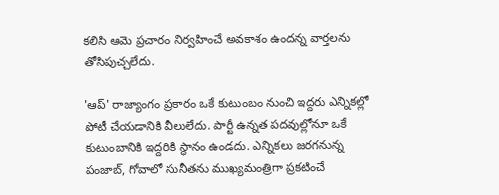కలిసి ఆమె ప్రచారం నిర్వహించే అవకాశం ఉందన్న వార్తలను తోసిపుచ్చలేదు.

'ఆప్' రాజ్యాంగం ప్రకారం ఒకే కుటుంబం నుంచి ఇద్దరు ఎన్నికల్లో పోటీ చేయడానికి వీలులేదు. పార్టీ ఉన్నత పదవుల్లోనూ ఒకే కుటుంబానికి ఇద్దరికి స్థానం ఉండదు. ఎన్నికలు జరగనున్న పంజాబ్, గోవాలో సునీతను ముఖ్యమంత్రిగా ప్రకటించే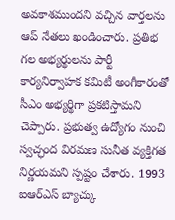అవకాశముందని వచ్చిన వార్తలను ఆప్ నేతలు ఖండించారు. ప్రతిభ గల అభ్యర్థులను పార్టీ కార్యనిర్వాహక కమిటీ అంగీకారంతో సీఎం అభ్యర్థిగా ప్రకటిస్తామని చెప్పారు. ప్రభుత్వ ఉద్యోగం నుంచి స్వచ్ఛంద విరమణ సునీత వ్యక్తిగత నిర్ణయమని స్పష్టం చేశారు. 1993 ఐఆర్ఎస్ బ్యాచ్కు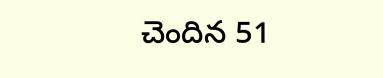చెందిన 51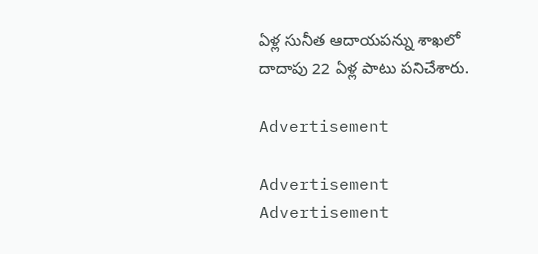ఏళ్ల సునీత ఆదాయపన్ను శాఖలో దాదాపు 22 ఏళ్ల పాటు పనిచేశారు.

Advertisement

Advertisement
Advertisement